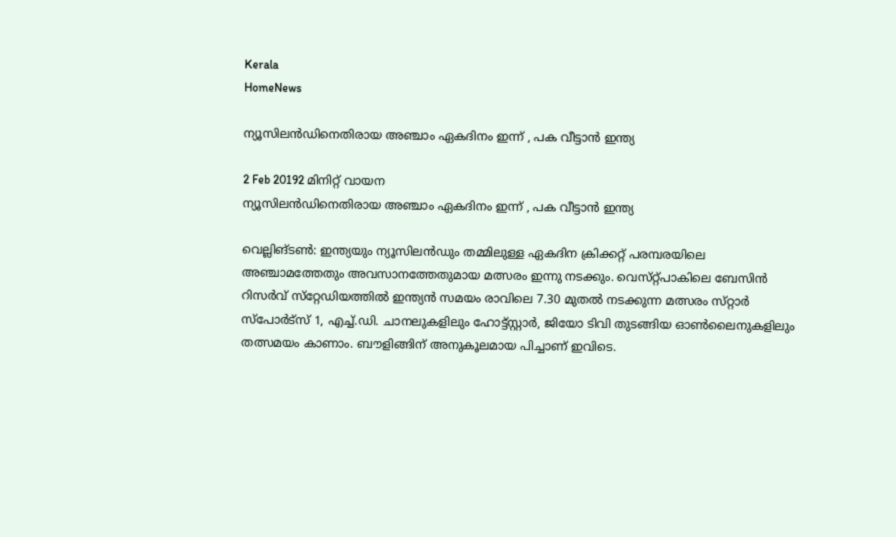Kerala
HomeNews

ന്യൂസിലന്‍ഡിനെതിരായ അഞ്ചാം ഏകദിനം ഇന്ന്‌ , പക വീട്ടാന്‍ ഇന്ത്യ

2 Feb 20192 മിനിറ്റ് വായന
ന്യൂസിലന്‍ഡിനെതിരായ അഞ്ചാം ഏകദിനം ഇന്ന്‌ , പക വീട്ടാന്‍ ഇന്ത്യ

വെല്ലിങ്‌ടണ്‍: ഇന്ത്യയും ന്യൂസിലന്‍ഡും തമ്മിലുള്ള ഏകദിന ക്രിക്കറ്റ്‌ പരമ്പരയിലെ അഞ്ചാമത്തേതും അവസാനത്തേതുമായ മത്സരം ഇന്നു നടക്കും. വെസ്‌റ്റ്പാകിലെ ബേസിന്‍ റിസര്‍വ്‌ സ്‌റ്റേഡിയത്തില്‍ ഇന്ത്യന്‍ സമയം രാവിലെ 7.30 മുതല്‍ നടക്കുന്ന മത്സരം സ്‌റ്റാര്‍ സ്‌പോര്‍ട്‌സ് 1, എച്ച്‌.ഡി. ചാനലുകളിലും ഹോട്ട്‌സ്റ്റാര്‍, ജിയോ ടിവി തുടങ്ങിയ ഓണ്‍ലൈനുകളിലും തത്സമയം കാണാം. ബൗളിങ്ങിന്‌ അനുകൂലമായ പിച്ചാണ്‌ ഇവിടെ.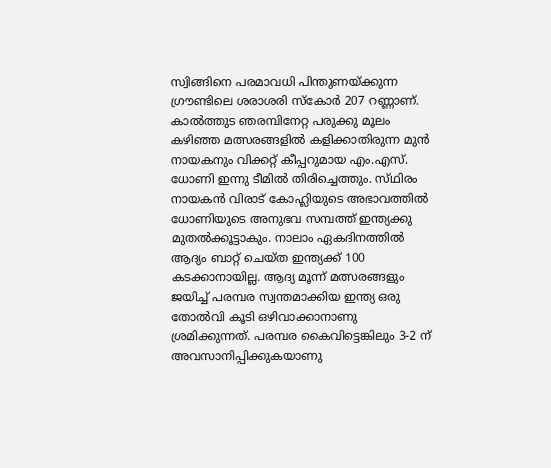സ്വിങ്ങിനെ പരമാവധി പിന്തുണയ്‌ക്കുന്ന ഗ്രൗണ്ടിലെ ശരാശരി സ്‌കോര്‍ 207 റണ്ണാണ്‌.
കാല്‍ത്തുട ഞരമ്പിനേറ്റ പരുക്കു മൂലം കഴിഞ്ഞ മത്സരങ്ങളില്‍ കളിക്കാതിരുന്ന മുന്‍ നായകനും വിക്കറ്റ്‌ കീപ്പറുമായ എം.എസ്‌. ധോണി ഇന്നു ടീമില്‍ തിരിച്ചെത്തും. സ്‌ഥിരം നായകന്‍ വിരാട്‌ കോഹ്ലിയുടെ അഭാവത്തില്‍ ധോണിയുടെ അനുഭവ സമ്പത്ത്‌ ഇന്ത്യക്കു മുതല്‍ക്കൂട്ടാകും. നാലാം ഏകദിനത്തില്‍ ആദ്യം ബാറ്റ്‌ ചെയ്‌ത ഇന്ത്യക്ക്‌ 100 കടക്കാനായില്ല. ആദ്യ മൂന്ന്‌ മത്സരങ്ങളും ജയിച്ച്‌ പരമ്പര സ്വന്തമാക്കിയ ഇന്ത്യ ഒരു തോല്‍വി കൂടി ഒഴിവാക്കാനാണു ശ്രമിക്കുന്നത്‌. പരമ്പര കൈവിട്ടെങ്കിലും 3-2 ന്‌ അവസാനിപ്പിക്കുകയാണു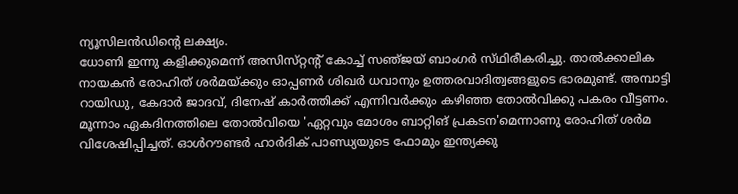ന്യൂസിലന്‍ഡിന്റെ ലക്ഷ്യം.
ധോണി ഇന്നു കളിക്കുമെന്ന്‌ അസിസ്‌റ്റന്റ്‌ കോച്ച്‌ സഞ്‌ജയ്‌ ബാംഗര്‍ സ്‌ഥിരീകരിച്ചു. താല്‍ക്കാലിക നായകന്‍ രോഹിത്‌ ശര്‍മയ്‌ക്കും ഓപ്പണര്‍ ശിഖര്‍ ധവാനും ഉത്തരവാദിത്വങ്ങളുടെ ഭാരമുണ്ട്‌. അമ്പാട്ടി റായിഡു, കേദാര്‍ ജാദവ്‌, ദിനേഷ്‌ കാര്‍ത്തിക്ക്‌ എന്നിവര്‍ക്കും കഴിഞ്ഞ തോല്‍വിക്കു പകരം വീട്ടണം. മൂന്നാം ഏകദിനത്തിലെ തോല്‍വിയെ 'ഏറ്റവും മോശം ബാറ്റിങ്‌ പ്രകടന'മെന്നാണു രോഹിത്‌ ശര്‍മ വിശേഷിപ്പിച്ചത്‌. ഓള്‍റൗണ്ടര്‍ ഹാര്‍ദിക്‌ പാണ്ഡ്യയുടെ ഫോമും ഇന്ത്യക്കു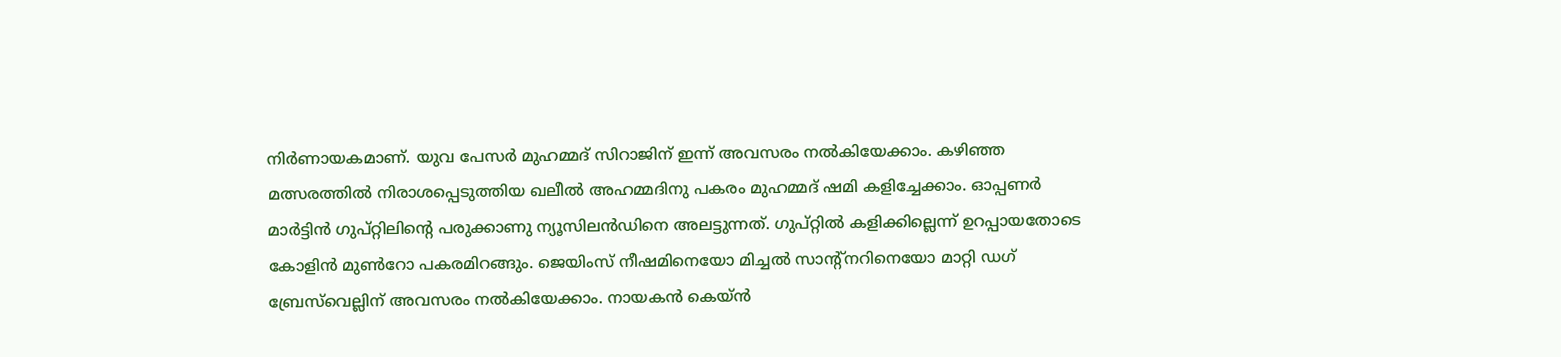നിര്‍ണായകമാണ്‌. യുവ പേസര്‍ മുഹമ്മദ്‌ സിറാജിന്‌ ഇന്ന്‌ അവസരം നല്‍കിയേക്കാം. കഴിഞ്ഞ മത്സരത്തില്‍ നിരാശപ്പെടുത്തിയ ഖലീല്‍ അഹമ്മദിനു പകരം മുഹമ്മദ്‌ ഷമി കളിച്ചേക്കാം. ഓപ്പണര്‍ മാര്‍ട്ടിന്‍ ഗുപ്‌റ്റിലിന്റെ പരുക്കാണു ന്യൂസിലന്‍ഡിനെ അലട്ടുന്നത്‌. ഗുപ്‌റ്റില്‍ കളിക്കില്ലെന്ന്‌ ഉറപ്പായതോടെ കോളിന്‍ മുണ്‍റോ പകരമിറങ്ങും. ജെയിംസ്‌ നീഷമിനെയോ മിച്ചല്‍ സാന്റ്‌നറിനെയോ മാറ്റി ഡഗ്‌ ബ്രേസ്‌വെല്ലിന്‌ അവസരം നല്‍കിയേക്കാം. നായകന്‍ കെയ്‌ന്‍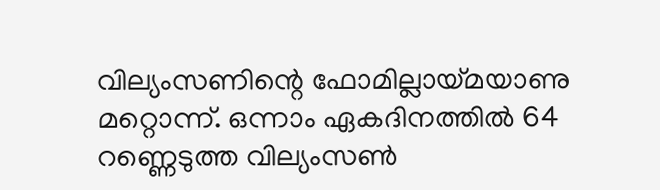വില്യംസണിന്റെ ഫോമില്ലായ്‌മയാണു മറ്റൊന്ന്‌. ഒന്നാം ഏകദിനത്തില്‍ 64 റണ്ണെടുത്ത വില്യംസണ്‍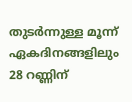തുടര്‍ന്നുള്ള മൂന്ന്‌ ഏകദിനങ്ങളിലും 28 റണ്ണിന്‌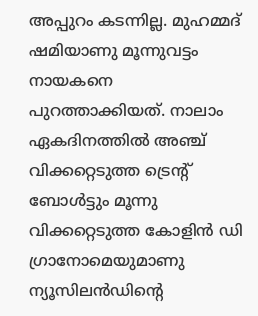അപ്പുറം കടന്നില്ല. മുഹമ്മദ്‌ ഷമിയാണു മൂന്നുവട്ടം നായകനെ പുറത്താക്കിയത്‌. നാലാം ഏകദിനത്തില്‍ അഞ്ച്‌ വിക്കറ്റെടുത്ത ട്രെന്റ്‌ ബോള്‍ട്ടും മൂന്നു വിക്കറ്റെടുത്ത കോളിന്‍ ഡി ഗ്രാനോമെയുമാണു ന്യൂസിലന്‍ഡിന്റെ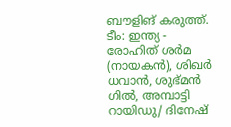ബൗളിങ്‌ കരുത്ത്‌.
ടീം: ഇന്ത്യ - രോഹിത്‌ ശര്‍മ (നായകന്‍), ശിഖര്‍ ധവാന്‍, ശുഭ്‌മന്‍ ഗില്‍, അമ്പാട്ടി റായിഡു/ ദിനേഷ്‌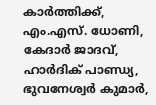കാര്‍ത്തിക്ക്‌, എം.എസ്‌. ധോണി, കേദാര്‍ ജാദവ്‌, ഹാര്‍ദിക്‌ പാണ്ഡ്യ, ഭുവനേശ്വര്‍ കുമാര്‍,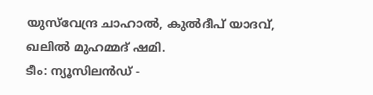യുസ്‌വേന്ദ്ര ചാഹാല്‍, കുല്‍ദീപ്‌ യാദവ്‌, ഖലില്‍ മുഹമ്മദ്‌ ഷമി.
ടീം: ന്യൂസിലന്‍ഡ്‌ -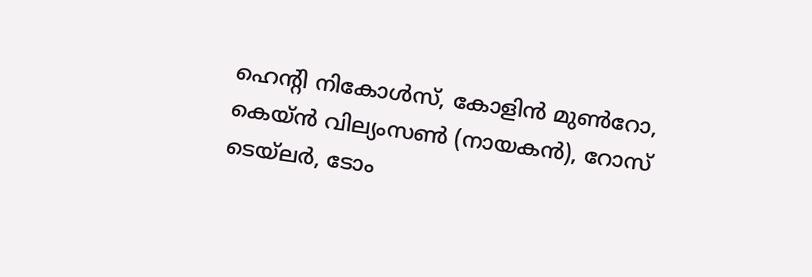ഹെന്റി നികോള്‍സ്‌, കോളിന്‍ മുണ്‍റോ, കെയ്‌ന്‍ വില്യംസണ്‍ (നായകന്‍), റോസ്‌ ടെയ്‌ലര്‍, ടോം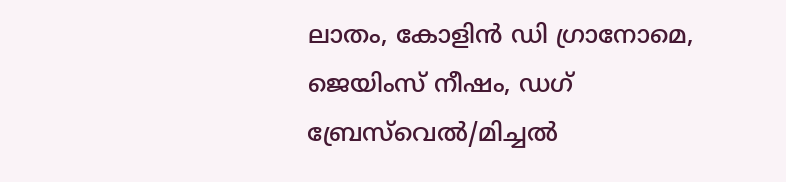ലാതം, കോളിന്‍ ഡി ഗ്രാനോമെ, ജെയിംസ്‌ നീഷം, ഡഗ്‌ ബ്രേസ്‌വെല്‍/മിച്ചല്‍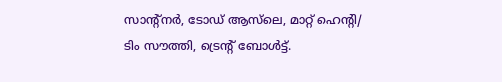സാന്റ്‌നര്‍, ടോഡ്‌ ആസ്‌ലെ, മാറ്റ്‌ ഹെന്റി/ ടിം സൗത്തി, ട്രെന്റ്‌ ബോള്‍ട്ട്‌.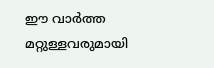ഈ വാർത്ത മറ്റുള്ളവരുമായി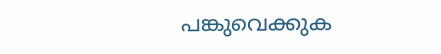പങ്കുവെക്കുക